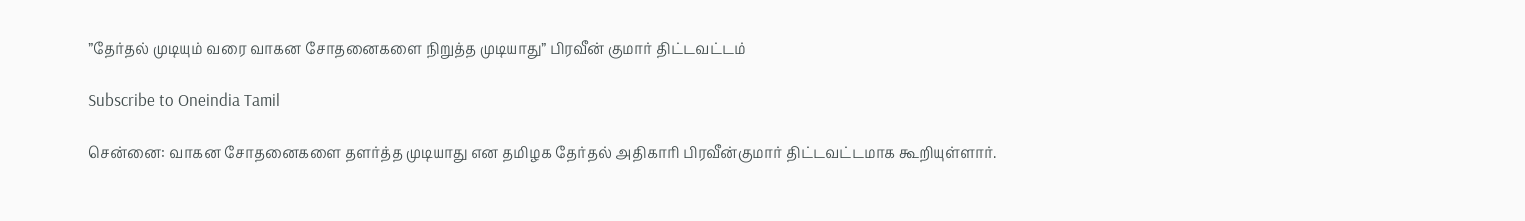”தேர்தல் முடியும் வரை வாகன சோதனைகளை நிறுத்த முடியாது” பிரவீன் குமார் திட்டவட்டம்

Subscribe to Oneindia Tamil

சென்னை: வாகன சோதனைகளை தளர்த்த முடியாது என தமிழக தேர்தல் அதிகாரி பிரவீன்குமார் திட்டவட்டமாக கூறியுள்ளார்.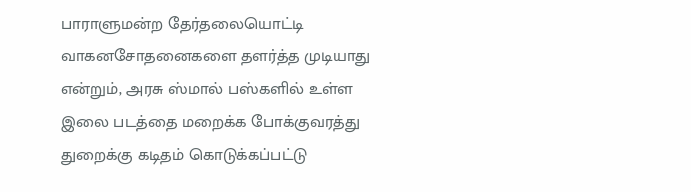பாராளுமன்ற தேர்தலையொட்டி வாகனசோதனைகளை தளர்த்த முடியாது என்றும், அரசு ஸ்மால் பஸ்களில் உள்ள இலை படத்தை மறைக்க போக்குவரத்து துறைக்கு கடிதம் கொடுக்கப்பட்டு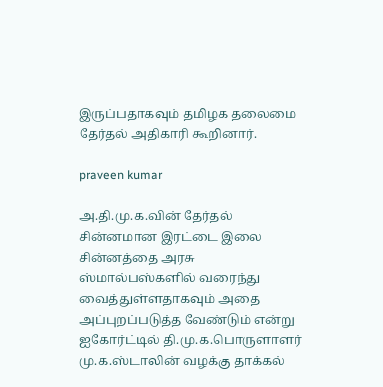இருப்பதாகவும் தமிழக தலைமை தேர்தல் அதிகாரி கூறினார்.

praveen kumar

அ.தி.மு.க.வின் தேர்தல் சின்னமான இரட்டை இலை சின்னத்தை அரசு ஸ்மால்பஸ்களில் வரைந்து வைத்துள்ளதாகவும் அதை அப்புறப்படுத்த வேண்டும் என்று ஐகோர்ட்டில் தி.மு.க.பொருளாளர் மு.க.ஸ்டாலின் வழக்கு தாக்கல்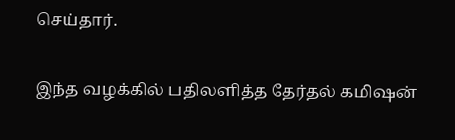செய்தார்.

இந்த வழக்கில் பதிலளித்த தேர்தல் கமிஷன்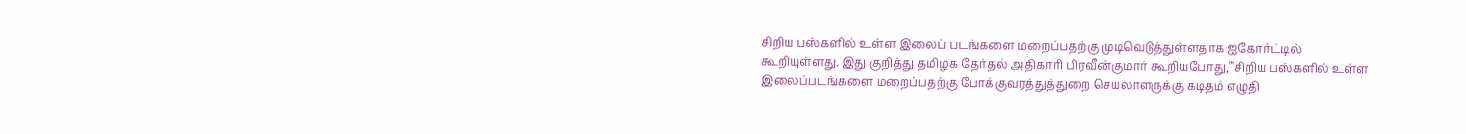சிறிய பஸ்களில் உள்ள இலைப் படங்களை மறைப்பதற்கு முடிவெடுத்துள்ளதாக ஐகோர்ட்டில் கூறியுள்ளது. இது குறித்து தமிழக தேர்தல் அதிகாரி பிரவீன்குமார் கூறியபோது,"'சிறிய பஸ்களில் உள்ள இலைப்படங்களை மறைப்பதற்கு போக்குவரத்துத்துறை செயலாளருக்கு கடிதம் எழுதி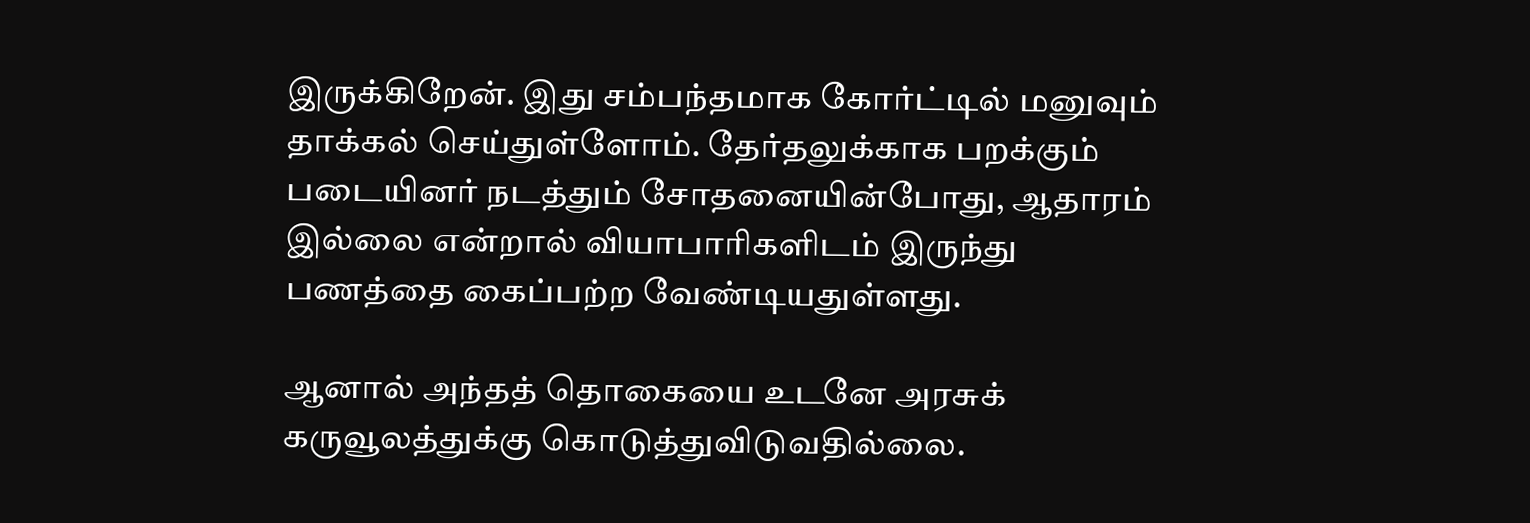இருக்கிறேன். இது சம்பந்தமாக கோர்ட்டில் மனுவும் தாக்கல் செய்துள்ளோம். தேர்தலுக்காக பறக்கும் படையினர் நடத்தும் சோதனையின்போது, ஆதாரம் இல்லை என்றால் வியாபாரிகளிடம் இருந்து பணத்தை கைப்பற்ற வேண்டியதுள்ளது.

ஆனால் அந்தத் தொகையை உடனே அரசுக் கருவூலத்துக்கு கொடுத்துவிடுவதில்லை.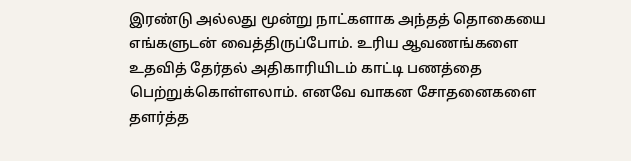இரண்டு அல்லது மூன்று நாட்களாக அந்தத் தொகையை எங்களுடன் வைத்திருப்போம். உரிய ஆவணங்களை உதவித் தேர்தல் அதிகாரியிடம் காட்டி பணத்தை பெற்றுக்கொள்ளலாம். எனவே வாகன சோதனைகளை தளர்த்த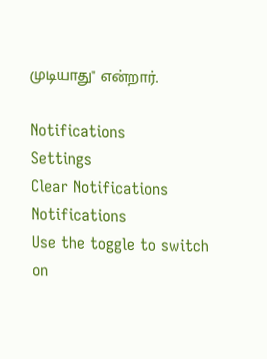முடியாது" என்றார்.

Notifications
Settings
Clear Notifications
Notifications
Use the toggle to switch on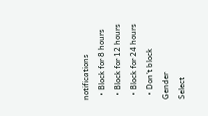notifications
  • Block for 8 hours
  • Block for 12 hours
  • Block for 24 hours
  • Don't block
Gender
Select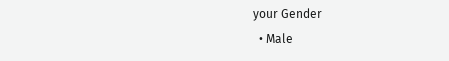your Gender
  • Male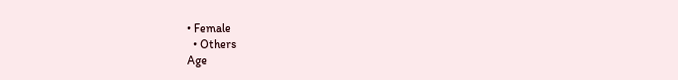• Female
  • Others
Age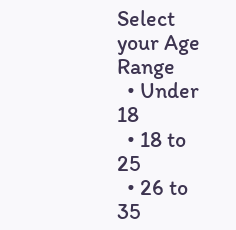Select your Age Range
  • Under 18
  • 18 to 25
  • 26 to 35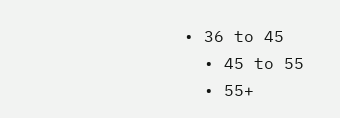• 36 to 45
  • 45 to 55
  • 55+